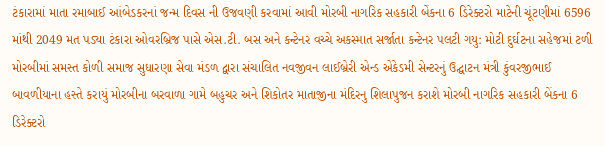ટંકારામાં માતા રમાબાઈ આંબેડકરનાં જન્મ દિવસ ની ઉજવણી કરવામાં આવી મોરબી નાગરિક સહકારી બેંકના 6 ડિરેક્ટરો માટેની ચૂંટણીમાં 6596 માંથી 2049 મત પડ્યા ટંકારા ઓવરબ્રિજ પાસે એસ.ટી. બસ અને કન્ટેનર વચ્ચે અકસ્માત સર્જાતા કન્ટેનર પલટી ગયુ: મોટી દુર્ઘટના સહેજમાં ટળી મોરબીમાં સમસ્ત કોળી સમાજ સુધારણા સેવા મંડળ દ્વારા સંચાલિત નવજીવન લાઈબ્રેરી એન્ડ એકેડમી સેન્ટરનું ઉદ્ઘાટન મંત્રી કુંવરજીભાઈ બાવળીયાના હસ્તે કરાયું મોરબીના બરવાળા ગામે બહુચર અને શિકોતર માતાજીના મંદિરનુ શિલાપુજન કરાશે મોરબી નાગરિક સહકારી બેંકના 6 ડિરેક્ટરો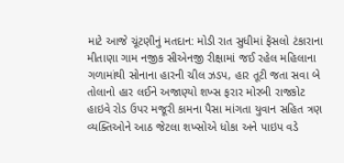માટે આજે ચૂંટણીનું મતદાન: મોડી રાત સુધીમાં ફેંસલો ટંકારાના મીતાણા ગામ નજીક સીએનજી રીક્ષામાં જઈ રહેલ મહિલાના ગળામાંથી સોનાના હારની ચીલ ઝડપ, હાર તૂટી જતા સવા બે તોલાનો હાર લઈને અજાણ્યો શખ્સ ફરાર મોરબી રાજકોટ હાઇવે રોડ ઉપર મજૂરી કામના પૈસા માંગતા યુવાન સહિત ત્રણ વ્યક્તિઓને આઠ જેટલા શખ્સોએ ધોકા અને પાઇપ વડે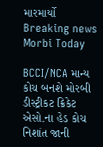મારમાર્યો
Breaking news
Morbi Today

BCCI/NCA માન્ય કોચ બનશે મોરબી ડીસ્ટ્રીકટ ક્રિકેટ એસો.ના હેડ કોચ નિશાંત જાની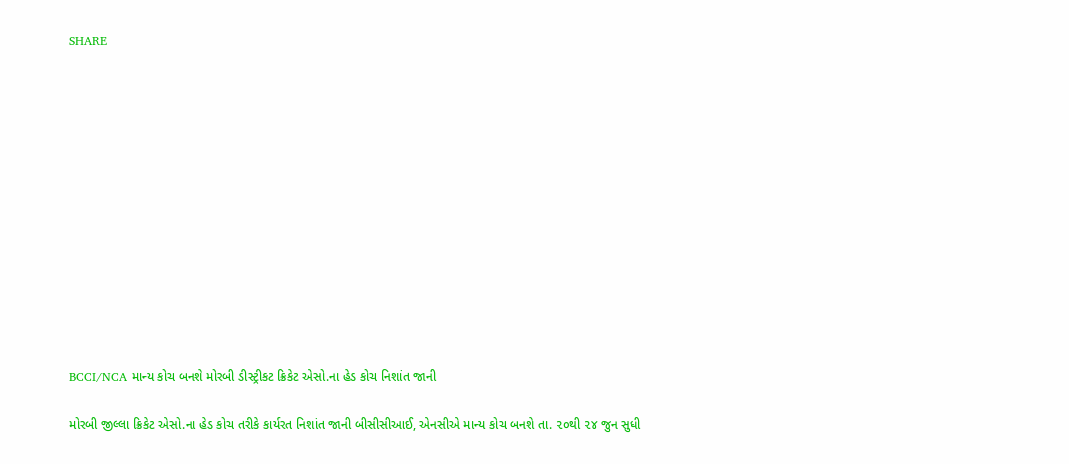SHARE













BCCI/NCA માન્ય કોચ બનશે મોરબી ડીસ્ટ્રીકટ ક્રિકેટ એસો.ના હેડ કોચ નિશાંત જાની

મોરબી જીલ્લા ક્રિકેટ એસો.ના હેડ કોચ તરીકે કાર્યરત નિશાંત જાની બીસીસીઆઈ, એનસીએ માન્ય કોચ બનશે તા. ૨૦થી ૨૪ જુન સુધી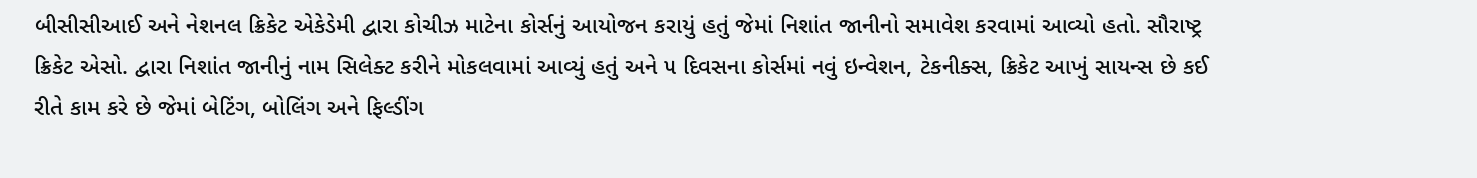બીસીસીઆઈ અને નેશનલ ક્રિકેટ એકેડેમી દ્વારા કોચીઝ માટેના કોર્સનું આયોજન કરાયું હતું જેમાં નિશાંત જાનીનો સમાવેશ કરવામાં આવ્યો હતો. સૌરાષ્ટ્ર ક્રિકેટ એસો. દ્વારા નિશાંત જાનીનું નામ સિલેક્ટ કરીને મોકલવામાં આવ્યું હતું અને ૫ દિવસના કોર્સમાં નવું ઇન્વેશન, ટેકનીક્સ, ક્રિકેટ આખું સાયન્સ છે કઈ રીતે કામ કરે છે જેમાં બેટિંગ, બોલિંગ અને ફિલ્ડીંગ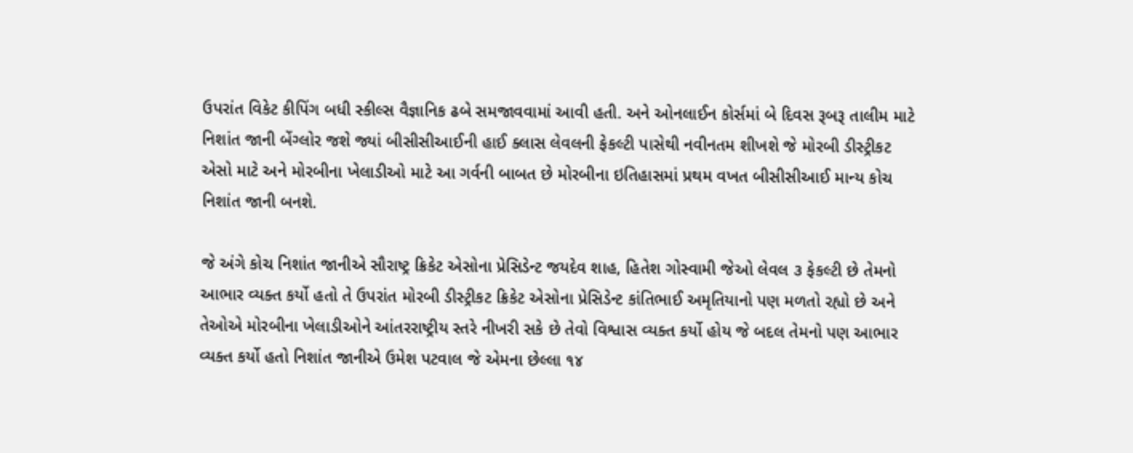ઉપરાંત વિકેટ કીપિંગ બધી સ્કીલ્સ વૈજ્ઞાનિક ઢબે સમજાવવામાં આવી હતી. અને ઓનલાઈન કોર્સમાં બે દિવસ રૂબરૂ તાલીમ માટે નિશાંત જાની બેંગ્લોર જશે જ્યાં બીસીસીઆઈની હાઈ ક્લાસ લેવલની ફેકલ્ટી પાસેથી નવીનતમ શીખશે જે મોરબી ડીસ્ટ્રીકટ એસો માટે અને મોરબીના ખેલાડીઓ માટે આ ગર્વની બાબત છે મોરબીના ઇતિહાસમાં પ્રથમ વખત બીસીસીઆઈ માન્ય કોચ નિશાંત જાની બનશે.

જે અંગે કોચ નિશાંત જાનીએ સૌરાષ્ટ્ર ક્રિકેટ એસોના પ્રેસિડેન્ટ જયદેવ શાહ, હિતેશ ગોસ્વામી જેઓ લેવલ ૩ ફેકલ્ટી છે તેમનો આભાર વ્યક્ત કર્યો હતો તે ઉપરાંત મોરબી ડીસ્ટ્રીકટ ક્રિકેટ એસોના પ્રેસિડેન્ટ કાંતિભાઈ અમૃતિયાનો પણ મળતો રહ્યો છે અને તેઓએ મોરબીના ખેલાડીઓને આંતરરાષ્ટ્રીય સ્તરે નીખરી સકે છે તેવો વિશ્વાસ વ્યક્ત કર્યો હોય જે બદલ તેમનો પણ આભાર વ્યક્ત કર્યો હતો નિશાંત જાનીએ ઉમેશ પટવાલ જે એમના છેલ્લા ૧૪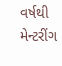વર્ષથી મેન્ટરીંગ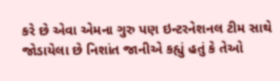કરે છે એવા એમના ગુરુ પણ ઇન્ટરનેશનલ ટીમ સાથે જોડાયેલા છે નિશાંત જાનીએ કહ્યું હતું કે તેઓ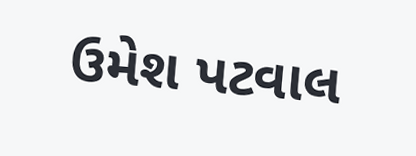ઉમેશ પટવાલ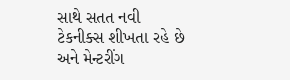સાથે સતત નવી ટેકનીક્સ શીખતા રહે છે અને મેન્ટરીંગ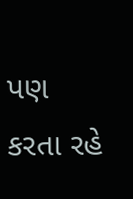પણ કરતા રહે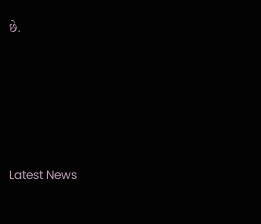છે.






Latest News